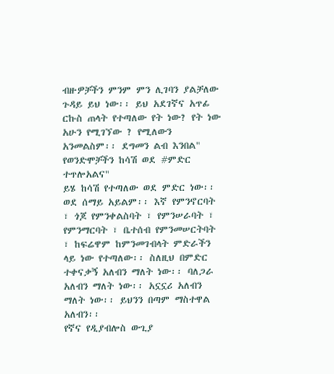ብዙዎቻችን ምንም ምን ሊገባን ያልቻለው ጉዳይ ይህ ነው፡፡ ይህ አደገኛና አጥፊ ርኩስ ጠላት የተጣለው የት ነው? የት ነው አሁን የሚገኘው ? የሚለውን አንመልስም፡፡ ደግመን ልብ እንበል" የወንድሞቻችን ከሳሽ ወደ #ምድር ተጥሎአልና"
ይሄ ከሳሽ የተጣለው ወደ ምድር ነው፡፡ ወደ ሰማይ አይልም፡፡ እኛ የምንኖርባት ፣ ጎጆ የምንቀልስባት ፣ የምንሠራባት ፣ የምንማርባት ፣ ቤተሰብ የምንመሠርትባት ፣ ከፍሬዋም ከምንመገብላት ምድራችን ላይ ነው የተጣለው፡፡ ስለዚህ በምድር ተቀናቃኝ አለብን ማለት ነው፡፡ ባለጋራ አለብን ማለት ነው፡፡ አኗኗሪ አለብን ማለት ነው፡፡ ይህንን በጣም ማስተዋል አለብን፡፡
የኛና የዲያብሎስ ውጊያ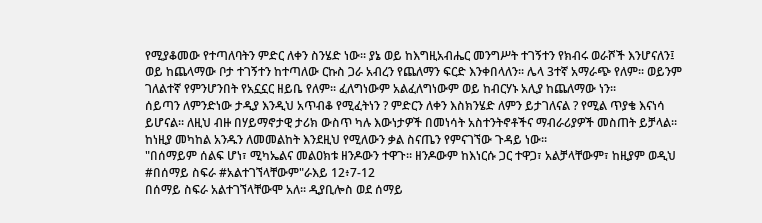የሚያቆመው የተጣለባትን ምድር ለቀን ስንሄድ ነው፡፡ ያኔ ወይ ከእግዚአብሔር መንግሥት ተገኝተን የክብሩ ወራሾች እንሆናለን፤ ወይ ከጨላማው ቦታ ተገኝተን ከተጣለው ርኩስ ጋራ አብረን የጨለማን ፍርድ እንቀበላለን፡፡ ሌላ 3ተኛ አማራጭ የለም፡፡ ወይንም ገለልተኛ የምንሆንበት የአኗኗር ዘይቤ የለም፡፡ ፈለግነውም አልፈለግነውም ወይ ከብርሃኑ አሊያ ከጨለማው ነን፡፡
ሰይጣን ለምንድነው ታዲያ እንዲህ አጥብቆ የሚፈትነን ? ምድርን ለቀን እስክንሄድ ለምን ይታገለናል ? የሚል ጥያቄ እናነሳ ይሆናል፡፡ ለዚህ ብዙ በሃይማኖታዊ ታሪክ ውስጥ ካሉ እውነታዎች በመነሳት አስተንትኖቶችና ማብራሪያዎች መስጠት ይቻላል፡፡ ከነዚያ መካከል አንዱን ለመመልከት እንደዚህ የሚለውን ቃል ስናጤን የምናገኘው ጉዳይ ነው፡፡
"በሰማይም ሰልፍ ሆነ፣ ሚካኤልና መልዐክቱ ዘንዶውን ተዋጉ፡፡ ዘንዶውም ከእነርሱ ጋር ተዋጋ፣ አልቻላቸውም፣ ከዚያም ወዲህ #በሰማይ ስፍራ #አልተገኘላቸውም"ራእይ 12፥7-12
በሰማይ ስፍራ አልተገኘላቸውሞ አለ፡፡ ዲያቢሎስ ወደ ሰማይ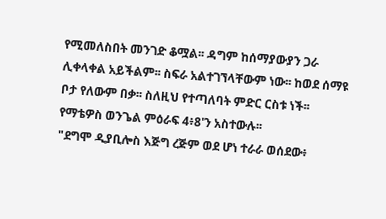የሚመለስበት መንገድ ቆሟል፡፡ ዳግም ከሰማያውያን ጋራ ሊቀላቀል አይችልም፡፡ ስፍራ አልተገኘላቸውም ነው፡፡ ከወደ ሰማዩ ቦታ የለውም በቃ፡፡ ስለዚህ የተጣለባት ምድር ርስቱ ነች፡፡ የማቴዎስ ወንጌል ምዕራፍ 4፥8'ን አስተውሉ፡፡
"ደግሞ ዲያቢሎስ እጅግ ረጅም ወደ ሆነ ተራራ ወሰደው፥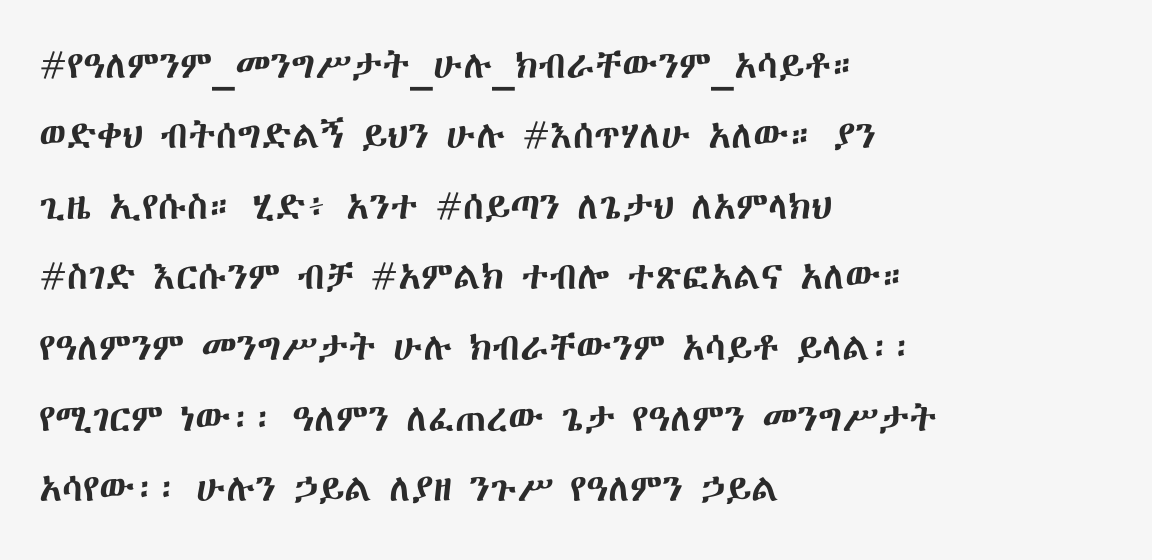#የዓለምንም_መንግሥታት_ሁሉ_ክብራቸውንም_አሳይቶ። ወድቀህ ብትሰግድልኝ ይህን ሁሉ #እሰጥሃለሁ አለው። ያን ጊዜ ኢየሱስ። ሂድ፥ አንተ #ሰይጣን ለጌታህ ለአምላክህ #ስገድ እርሱንም ብቻ #አምልክ ተብሎ ተጽፎአልና አለው።
የዓለምንም መንግሥታት ሁሉ ክብራቸውንም አሳይቶ ይላል፡፡ የሚገርም ነው፡፡ ዓለምን ለፈጠረው ጌታ የዓለምን መንግሥታት አሳየው፡፡ ሁሉን ኃይል ለያዘ ንጉሥ የዓለምን ኃይል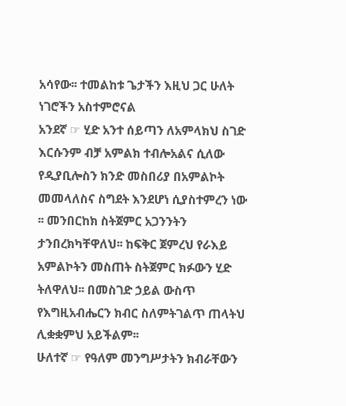አሳየው፡፡ ተመልከቱ ጌታችን እዚህ ጋር ሁለት ነገሮችን አስተምሮናል
አንደኛ ☞ ሂድ አንተ ሰይጣን ለአምላክህ ስገድ እርሱንም ብቻ አምልክ ተብሎአልና ሲለው የዲያቢሎስን ክንድ መስበሪያ በአምልኮት መመላለስና ስግደት እንደሆነ ሲያስተምረን ነው ፡፡ መንበርከክ ስትጀምር አጋንንትን ታንበረክካቸዋለህ፡፡ ከፍቅር ጀምረህ የራእይ አምልኮትን መስጠት ስትጀምር ክፉውን ሂድ ትለዋለህ፡፡ በመስገድ ኃይል ውስጥ የእግዚአብሔርን ክብር ስለምትገልጥ ጠላትህ ሊቋቋምህ አይችልም፡፡
ሁለተኛ ☞ የዓለም መንግሥታትን ክብራቸውን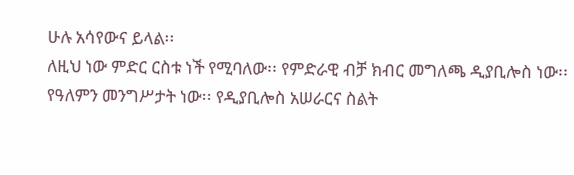ሁሉ አሳየውና ይላል፡፡
ለዚህ ነው ምድር ርስቱ ነች የሚባለው፡፡ የምድራዊ ብቻ ክብር መግለጫ ዲያቢሎስ ነው፡፡ የዓለምን መንግሥታት ነው፡፡ የዲያቢሎስ አሠራርና ስልት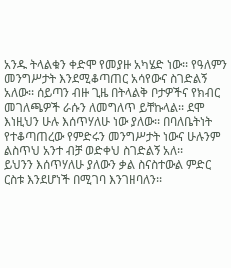አንዱ ትላልቁን ቀድሞ የመያዙ አካሄድ ነው፡፡ የዓለምን መንግሥታት እንደሚቆጣጠር አሳየውና ስገድልኝ አለው፡፡ ሰይጣን ብዙ ጊዜ በትላልቅ ቦታዎችና የክብር መገለጫዎች ራሱን ለመግለጥ ይቸኩላል፡፡ ደሞ እነዚህን ሁሉ እሰጥሃለሁ ነው ያለው፡፡ በባለቤትነት የተቆጣጠረው የምድሩን መንግሥታት ነውና ሁሉንም ልስጥህ አንተ ብቻ ወድቀህ ስገድልኝ አለ፡፡
ይህንን እሰጥሃለሁ ያለውን ቃል ስናስተውል ምድር ርስቱ እንደሆነች በሚገባ እንገዘባለን፡፡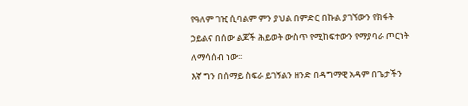የዓለም ገዢ ሲባልም ምን ያህል በምድር በኩል ያገኘውን የክፋት ኃይልና በሰው ልጆች ሕይወት ውስጥ የሚከፍተውን የማያባራ ጦርነት ለማሳሰብ ነው፡፡
እኛ ግን በሰማይ ስፍራ ይገኝልን ዘንድ በዳግማዊ አዳም በጌታችን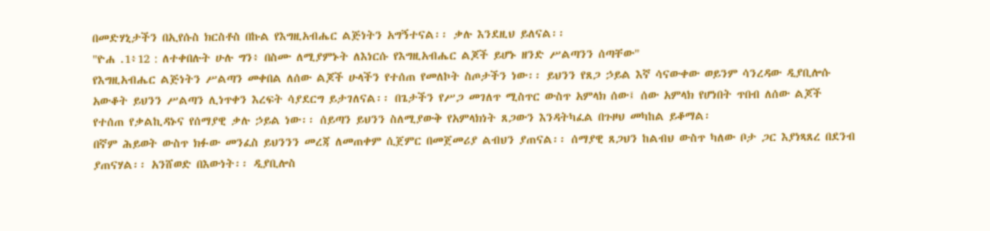በመድሃኒታችን በኢየሱስ ክርስቶስ በኩል የእግዚአብሔር ልጅነትን አግኝተናል፡፡ ቃሉ እንደዚህ ይለናል፡፡
"ዮሐ .1፥12 : ለተቀበሉት ሁሉ ግን፥ በስሙ ለሚያምኑት ለእነርሱ የእግዚአብሔር ልጆች ይሆኑ ዘንድ ሥልጣንን ሰጣቸው"
የእግዚአብሔር ልጅነትን ሥልጣን መቀበል ለሰው ልጆች ሁላችን የተሰጠ የመለኮት ስጦታችን ነው፡፡ ይህንን የጸጋ ኃይል እኛ ሳናውቀው ወይንም ሳንረዳው ዲያቢሎሱ አውቆት ይህንን ሥልጣን ሊነጥቀን እረፍት ሳያደርግ ይታገለናል፡፡ በጌታችን የሥጋ መገለጥ ሚስጥር ውስጥ አምላክ ሰው፤ ሰው አምላክ የሆነበት ጥበብ ለሰው ልጆች የተሰጠ የቃልኪዳኑና የሰማያዊ ቃሉ ኃይል ነው፡፡ ሰይጣን ይህንን ስለሚያውቅ የአምላክነት ጸጋውን እንዳትካፈል በጉዞህ መካከል ይቆማል፡
በኛም ሕይወት ውስጥ ክፉው መንፈስ ይህንንን መረጃ ለመጠቀም ሲጀምር በመጀመሪያ ልብህን ያጠናል፡፡ ሰማያዊ ጸጋህን ከልብህ ውስጥ ካለው ቦታ ጋር እያነጻጸረ በደንብ ያጠናሃል፡፡ አንሸወድ በእውነት፡፡ ዲያቢሎስ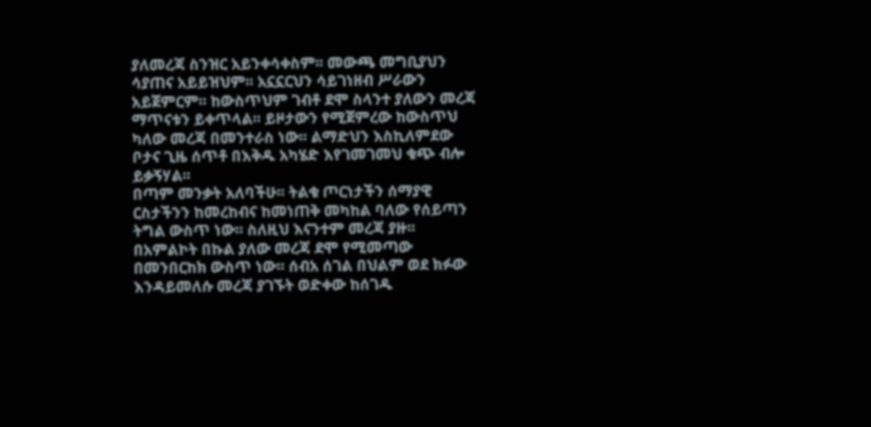ያለመረጃ ስንዝር አይንቀሳቀስም፡፡ መውጫ መግቢያህን ሳያጠና አይይዝህም፡፡ አኗኗርህን ሳይገነዘብ ሥራውን አይጀምርም፡፡ ከውስጥህም ገብቶ ደሞ ስላንተ ያለውን መረጃ ማጥናቱን ይቀጥላል፡፡ ይዞታውን የሚጀምረው ከውስጥህ ካለው መረጃ በመንተራስ ነው፡፡ ልማድህን እስኪለምደው ቦታና ጊዜ ሰጥቶ በእቅዱ አካሄድ እየገመገመህ ቁጭ ብሎ ይቃኝሃል፡፡
በጣም መንቃት አለባችሁ፡፡ ትልቁ ጦርነታችን ሰማያዊ ርስታችንን ከመረከብና ከመነጠቅ መካከል ባለው የሰይጣን ትግል ውስጥ ነው፡፡ ስለዚህ እናንተም መረጃ ያዙ፡፡ በአምልኮት በኩል ያለው መረጃ ደሞ የሚመጣው በመንበርከክ ውስጥ ነው፡፡ ሰብአ ሰገል በህልም ወደ ክፉው እንዳይመለሱ መረጃ ያገኙት ወድቀው ከሰገዱ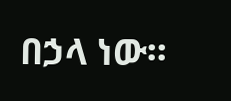በኃላ ነው፡፡